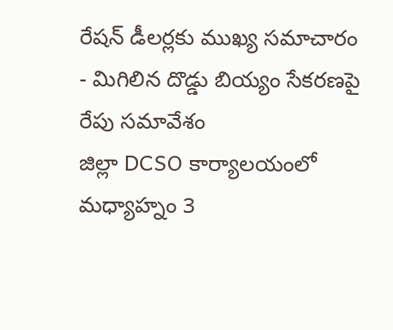రేషన్ డీలర్లకు ముఖ్య సమాచారం
- మిగిలిన దొడ్డు బియ్యం సేకరణపై రేపు సమావేశం
జిల్లా DCSO కార్యాలయంలో మధ్యాహ్నం 3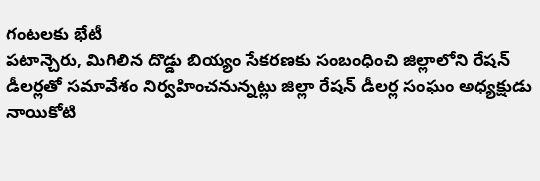గంటలకు భేటీ
పటాన్చెరు, మిగిలిన దొడ్డు బియ్యం సేకరణకు సంబంధించి జిల్లాలోని రేషన్ డీలర్లతో సమావేశం నిర్వహించనున్నట్లు జిల్లా రేషన్ డీలర్ల సంఘం అధ్యక్షుడు నాయికోటి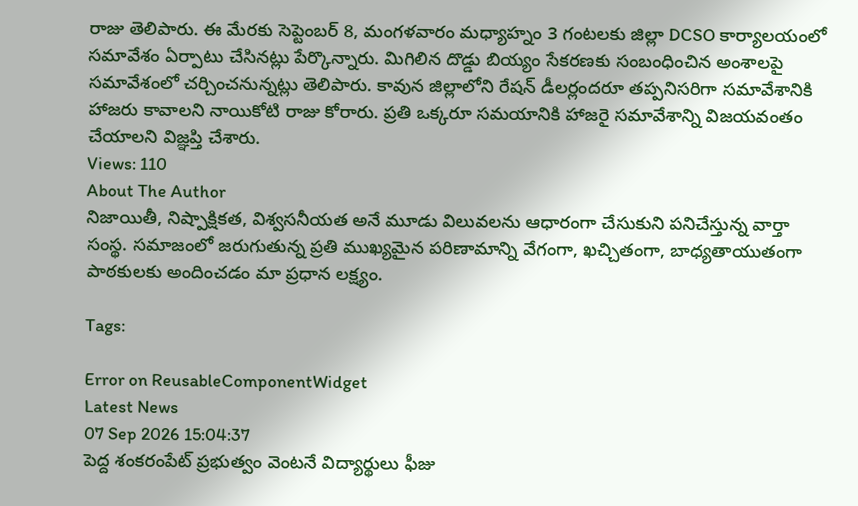రాజు తెలిపారు. ఈ మేరకు సెప్టెంబర్ 8, మంగళవారం మధ్యాహ్నం 3 గంటలకు జిల్లా DCSO కార్యాలయంలో సమావేశం ఏర్పాటు చేసినట్లు పేర్కొన్నారు. మిగిలిన దొడ్డు బియ్యం సేకరణకు సంబంధించిన అంశాలపై సమావేశంలో చర్చించనున్నట్లు తెలిపారు. కావున జిల్లాలోని రేషన్ డీలర్లందరూ తప్పనిసరిగా సమావేశానికి హాజరు కావాలని నాయికోటి రాజు కోరారు. ప్రతి ఒక్కరూ సమయానికి హాజరై సమావేశాన్ని విజయవంతం చేయాలని విజ్ఞప్తి చేశారు.
Views: 110
About The Author
నిజాయితీ, నిష్పాక్షికత, విశ్వసనీయత అనే మూడు విలువలను ఆధారంగా చేసుకుని పనిచేస్తున్న వార్తా సంస్థ. సమాజంలో జరుగుతున్న ప్రతి ముఖ్యమైన పరిణామాన్ని వేగంగా, ఖచ్చితంగా, బాధ్యతాయుతంగా పాఠకులకు అందించడం మా ప్రధాన లక్ష్యం.

Tags:

Error on ReusableComponentWidget
Latest News
07 Sep 2026 15:04:37
పెద్ద శంకరంపేట్ ప్రభుత్వం వెంటనే విద్యార్థులు ఫీజు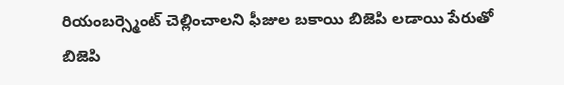రియంబర్స్మెంట్ చెల్లించాలని ఫీజుల బకాయి బిజెపి లడాయి పేరుతో బిజెపి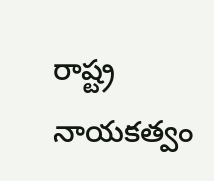రాష్ట్ర నాయకత్వం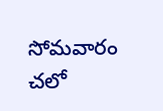సోమవారం చలో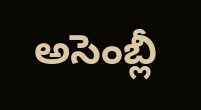అసెంబ్లీ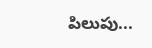పిలుపు...